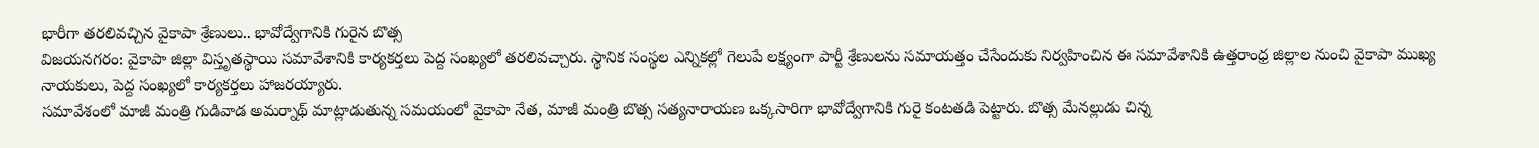భారీగా తరలివచ్చిన వైకాపా శ్రేణులు.. భావోద్వేగానికి గురైన బొత్స
విజయనగరం: వైకాపా జిల్లా విస్తృతస్థాయి సమావేశానికి కార్యకర్తలు పెద్ద సంఖ్యలో తరలివచ్చారు. స్థానిక సంస్థల ఎన్నికల్లో గెలుపే లక్ష్యంగా పార్టీ శ్రేణులను సమాయత్తం చేసేందుకు నిర్వహించిన ఈ సమావేశానికి ఉత్తరాంధ్ర జిల్లాల నుంచి వైకాపా ముఖ్య నాయకులు, పెద్ద సంఖ్యలో కార్యకర్తలు హాజరయ్యారు.
సమావేశంలో మాజీ మంత్రి గుడివాడ అమర్నాథ్ మాట్లాడుతున్న సమయంలో వైకాపా నేత, మాజీ మంత్రి బొత్స సత్యనారాయణ ఒక్కసారిగా భావోద్వేగానికి గురై కంటతడి పెట్టారు. బొత్స మేనల్లుడు చిన్న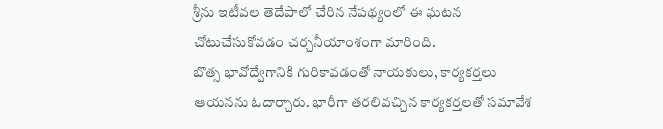శ్రీను ఇటీవల తెదేపాలో చేరిన నేపథ్యంలో ఈ ఘటన చోటుచేసుకోవడం చర్చనీయాంశంగా మారింది.
బొత్స భావోద్వేగానికి గురికావడంతో నాయకులు, కార్యకర్తలు ఆయనను ఓదార్చారు. భారీగా తరలివచ్చిన కార్యకర్తలతో సమావేశ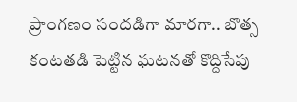ప్రాంగణం సందడిగా మారగా.. బొత్స కంటతడి పెట్టిన ఘటనతో కొద్దిసేపు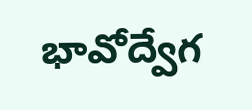భావోద్వేగ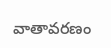వాతావరణం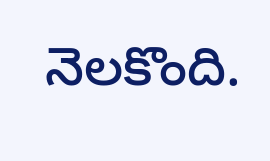నెలకొంది.